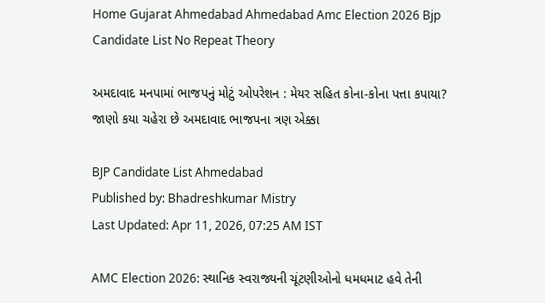Home Gujarat Ahmedabad Ahmedabad Amc Election 2026 Bjp Candidate List No Repeat Theory

અમદાવાદ મનપામાં ભાજપનું મોટું ઓપરેશન : મેયર સહિત કોના-કોના પત્તા કપાયા? જાણો કયા ચહેરા છે અમદાવાદ ભાજપના ત્રણ એક્કા

BJP Candidate List Ahmedabad
Published by: Bhadreshkumar Mistry
Last Updated: Apr 11, 2026, 07:25 AM IST

AMC Election 2026: સ્થાનિક સ્વરાજ્યની ચૂંટણીઓનો ધમધમાટ હવે તેની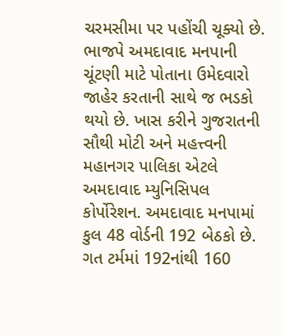ચરમસીમા પર પહોંચી ચૂક્યો છે. ભાજપે અમદાવાદ મનપાની ચૂંટણી માટે પોતાના ઉમેદવારો જાહેર કરતાની સાથે જ ભડકો થયો છે. ખાસ કરીને ગુજરાતની સૌથી મોટી અને મહત્ત્વની મહાનગર પાલિકા એટલે અમદાવાદ મ્યુનિસિપલ કોર્પોરેશન. અમદાવાદ મનપામાં કુલ 48 વોર્ડની 192 બેઠકો છે. ગત ટર્મમાં 192નાંથી 160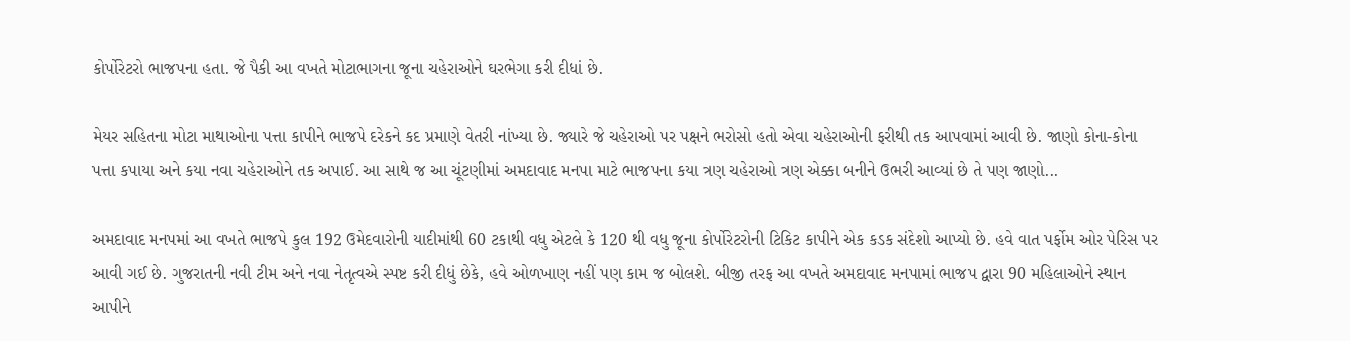કોર્પોરેટરો ભાજપના હતા. જે પૈકી આ વખતે મોટાભાગના જૂના ચહેરાઓને ઘરભેગા કરી દીધાં છે.

મેયર સહિતના મોટા માથાઓના પત્તા કાપીને ભાજપે દરેકને કદ પ્રમાણે વેતરી નાંખ્યા છે. જ્યારે જે ચહેરાઓ પર પક્ષને ભરોસો હતો એવા ચહેરાઓની ફરીથી તક આપવામાં આવી છે. જાણો કોના-કોના પત્તા કપાયા અને કયા નવા ચહેરાઓને તક અપાઈ. આ સાથે જ આ ચૂંટણીમાં અમદાવાદ મનપા માટે ભાજપના કયા ત્રણ ચહેરાઓ ત્રણ એક્કા બનીને ઉભરી આવ્યાં છે તે પણ જાણો...

અમદાવાદ મનપમાં આ વખતે ભાજપે કુલ 192 ઉમેદવારોની યાદીમાંથી 60 ટકાથી વધુ એટલે કે 120 થી વધુ જૂના કોર્પોરેટરોની ટિકિટ કાપીને એક કડક સંદેશો આપ્યો છે. હવે વાત પર્ફોમ ઓર પેરિસ પર આવી ગઈ છે. ગુજરાતની નવી ટીમ અને નવા નેતૃત્વએ સ્પષ્ટ કરી દીધું છેકે, હવે ઓળખાણ નહીં પણ કામ જ બોલશે. બીજી તરફ આ વખતે અમદાવાદ મનપામાં ભાજપ દ્વારા 90 મહિલાઓને સ્થાન આપીને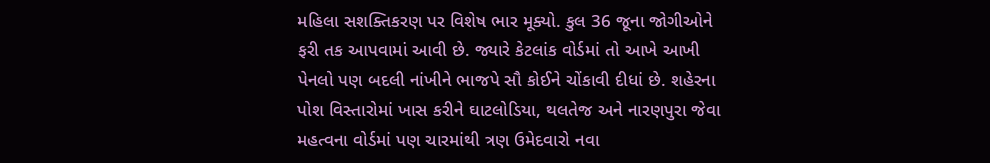મહિલા સશક્તિકરણ પર વિશેષ ભાર મૂક્યો. કુલ 36 જૂના જોગીઓને ફરી તક આપવામાં આવી છે. જ્યારે કેટલાંક વોર્ડમાં તો આખે આખી પેનલો પણ બદલી નાંખીને ભાજપે સૌ કોઈને ચોંકાવી દીધાં છે. શહેરના પોશ વિસ્તારોમાં ખાસ કરીને ઘાટલોડિયા, થલતેજ અને નારણપુરા જેવા મહત્વના વોર્ડમાં પણ ચારમાંથી ત્રણ ઉમેદવારો નવા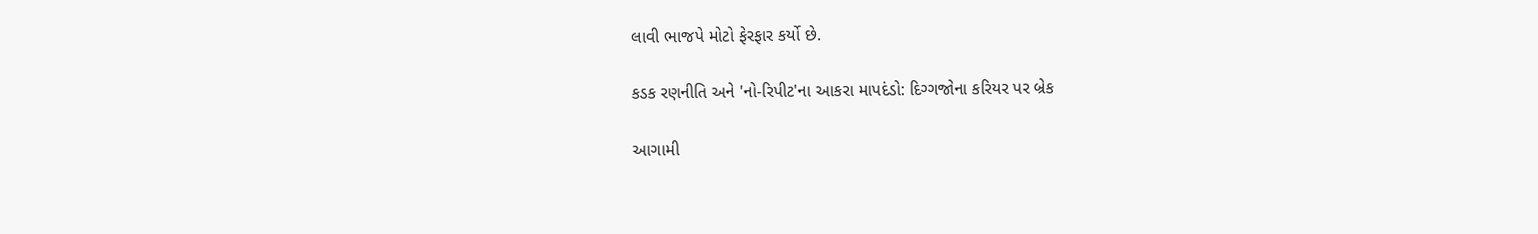લાવી ભાજપે મોટો ફેરફાર કર્યો છે.

કડક રણનીતિ અને 'નો-રિપીટ'ના આકરા માપદંડો: દિગ્ગજોના કરિયર પર બ્રેક

આગામી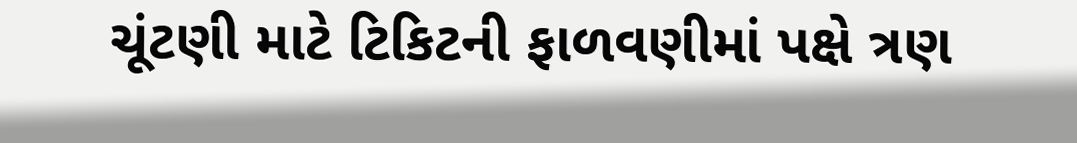ચૂંટણી માટે ટિકિટની ફાળવણીમાં પક્ષે ત્રણ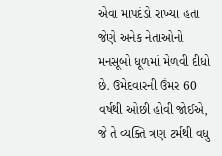એવા માપદંડો રાખ્યા હતા જેણે અનેક નેતાઓનો મનસૂબો ધૂળમાં મેળવી દીધો છે. ઉમેદવારની ઉંમર 60 વર્ષથી ઓછી હોવી જોઈએ, જે તે વ્યક્તિ ત્રણ ટર્મથી વધુ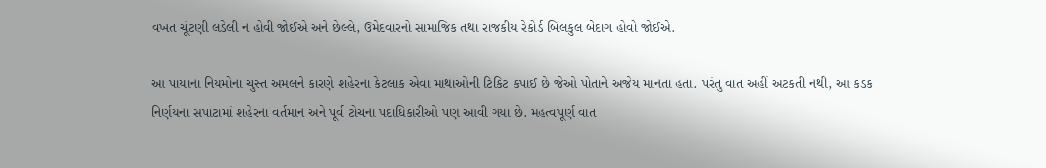વખત ચૂંટણી લડેલી ન હોવી જોઈએ અને છેલ્લે, ઉમેદવારનો સામાજિક તથા રાજકીય રેકોર્ડ બિલકુલ બેદાગ હોવો જોઈએ.

આ પાયાના નિયમોના ચુસ્ત અમલને કારણે શહેરના કેટલાક એવા માથાઓની ટિકિટ કપાઈ છે જેઓ પોતાને અજેય માનતા હતા. પરંતુ વાત અહીં અટકતી નથી, આ કડક નિર્ણયના સપાટામાં શહેરના વર્તમાન અને પૂર્વ ટોચના પદાધિકારીઓ પણ આવી ગયા છે. મહત્વપૂર્ણ વાત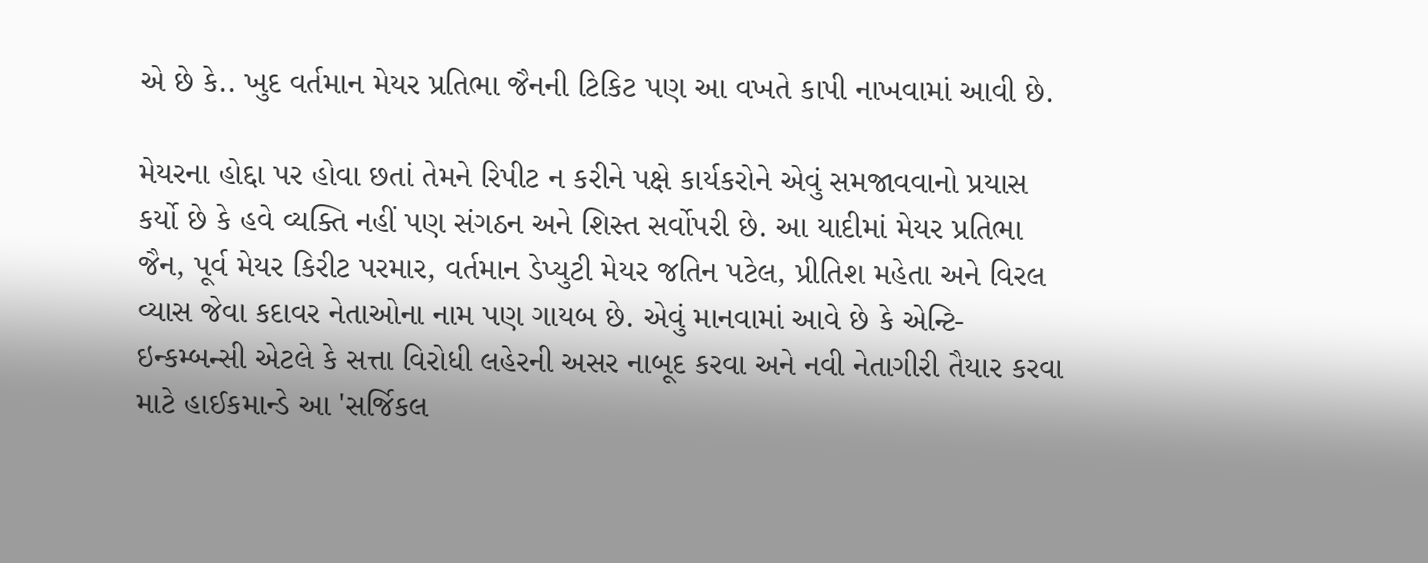એ છે કે.. ખુદ વર્તમાન મેયર પ્રતિભા જૈનની ટિકિટ પણ આ વખતે કાપી નાખવામાં આવી છે.

મેયરના હોદ્દા પર હોવા છતાં તેમને રિપીટ ન કરીને પક્ષે કાર્યકરોને એવું સમજાવવાનો પ્રયાસ કર્યો છે કે હવે વ્યક્તિ નહીં પણ સંગઠન અને શિસ્ત સર્વોપરી છે. આ યાદીમાં મેયર પ્રતિભા જૈન, પૂર્વ મેયર કિરીટ પરમાર, વર્તમાન ડેપ્યુટી મેયર જતિન પટેલ, પ્રીતિશ મહેતા અને વિરલ વ્યાસ જેવા કદાવર નેતાઓના નામ પણ ગાયબ છે. એવું માનવામાં આવે છે કે એન્ટિ-ઇન્કમ્બન્સી એટલે કે સત્તા વિરોધી લહેરની અસર નાબૂદ કરવા અને નવી નેતાગીરી તૈયાર કરવા માટે હાઈકમાન્ડે આ 'સર્જિકલ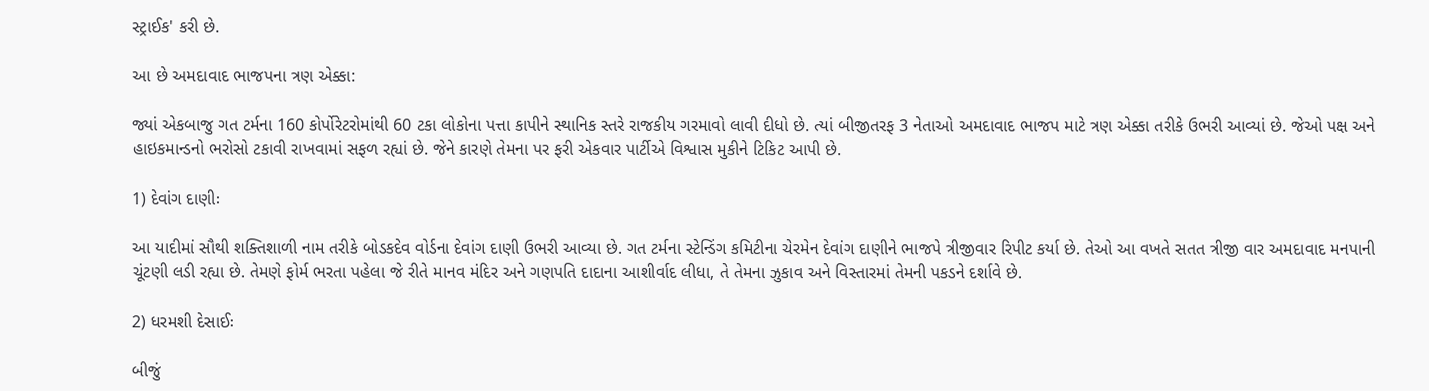સ્ટ્રાઈક' કરી છે.

આ છે અમદાવાદ ભાજપના ત્રણ એક્કા:

જ્યાં એકબાજુ ગત ટર્મના 160 કોર્પોરેટરોમાંથી 60 ટકા લોકોના પત્તા કાપીને સ્થાનિક સ્તરે રાજકીય ગરમાવો લાવી દીધો છે. ત્યાં બીજીતરફ 3 નેતાઓ અમદાવાદ ભાજપ માટે ત્રણ એક્કા તરીકે ઉભરી આવ્યાં છે. જેઓ પક્ષ અને હાઇકમાન્ડનો ભરોસો ટકાવી રાખવામાં સફળ રહ્યાં છે. જેને કારણે તેમના પર ફરી એકવાર પાર્ટીએ વિશ્વાસ મુકીને ટિકિટ આપી છે.

1) દેવાંગ દાણીઃ

આ યાદીમાં સૌથી શક્તિશાળી નામ તરીકે બોડકદેવ વોર્ડના દેવાંગ દાણી ઉભરી આવ્યા છે. ગત ટર્મના સ્ટેન્ડિંગ કમિટીના ચેરમેન દેવાંગ દાણીને ભાજપે ત્રીજીવાર રિપીટ કર્યા છે. તેઓ આ વખતે સતત ત્રીજી વાર અમદાવાદ મનપાની ચૂંટણી લડી રહ્યા છે. તેમણે ફોર્મ ભરતા પહેલા જે રીતે માનવ મંદિર અને ગણપતિ દાદાના આશીર્વાદ લીધા, તે તેમના ઝુકાવ અને વિસ્તારમાં તેમની પકડને દર્શાવે છે.

2) ધરમશી દેસાઈઃ

બીજું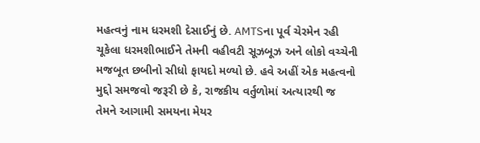મહત્વનું નામ ધરમશી દેસાઈનું છે. AMTSના પૂર્વ ચેરમેન રહી ચૂકેલા ધરમશીભાઈને તેમની વહીવટી સૂઝબૂઝ અને લોકો વચ્ચેની મજબૂત છબીનો સીધો ફાયદો મળ્યો છે. હવે અહીં એક મહત્વનો મુદ્દો સમજવો જરૂરી છે કે, રાજકીય વર્તુળોમાં અત્યારથી જ તેમને આગામી સમયના મેયર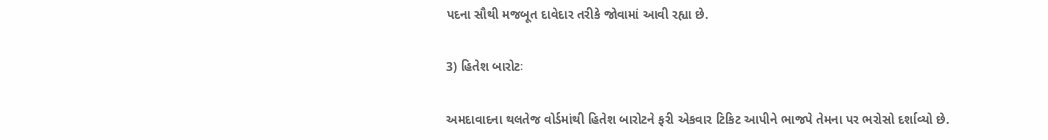પદના સૌથી મજબૂત દાવેદાર તરીકે જોવામાં આવી રહ્યા છે.

3) હિતેશ બારોટઃ

અમદાવાદના થલતેજ વોર્ડમાંથી હિતેશ બારોટને ફરી એકવાર ટિકિટ આપીને ભાજપે તેમના પર ભરોસો દર્શાવ્યો છે.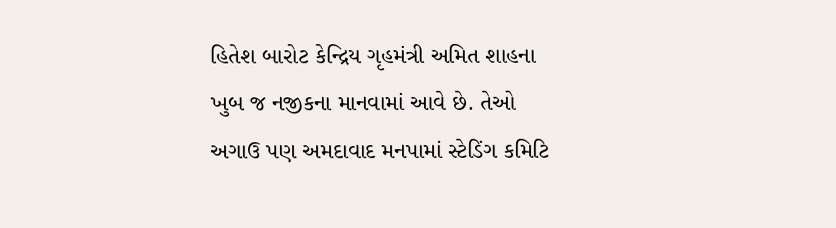હિતેશ બારોટ કેન્દ્રિય ગૃહમંત્રી અમિત શાહના ખુબ જ નજીકના માનવામાં આવે છે. તેઓ અગાઉ પણ અમદાવાદ મનપામાં સ્ટેડિંગ કમિટિ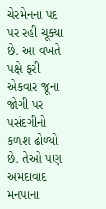ચેરમેનના પદ પર રહી ચૂક્યા છે. આ વખતે પક્ષે ફરી એકવાર જૂના જોગી પર પસંદગીનો કળશ ઢોળ્યો છે. તેઓ પણ અમદાવાદ મનપાના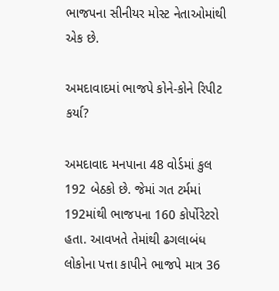ભાજપના સીનીયર મોસ્ટ નેતાઓમાંથી એક છે.

અમદાવાદમાં ભાજપે કોને-કોને રિપીટ કર્યા?

અમદાવાદ મનપાના 48 વોર્ડમાં કુલ 192 બેઠકો છે. જેમાં ગત ટર્મમાં 192માંથી ભાજપના 160 કોર્પોરેટરો હતા. આવખતે તેમાંથી ઢગલાબંધ લોકોના પત્તા કાપીને ભાજપે માત્ર 36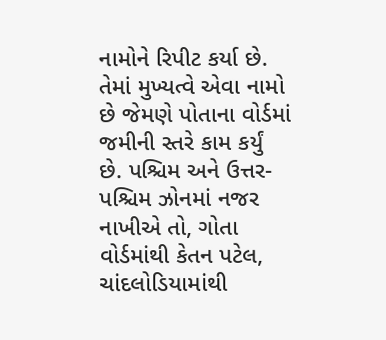નામોને રિપીટ કર્યા છે. તેમાં મુખ્યત્વે એવા નામો છે જેમણે પોતાના વોર્ડમાં જમીની સ્તરે કામ કર્યું છે. પશ્ચિમ અને ઉત્તર-પશ્ચિમ ઝોનમાં નજર નાખીએ તો, ગોતા વોર્ડમાંથી કેતન પટેલ, ચાંદલોડિયામાંથી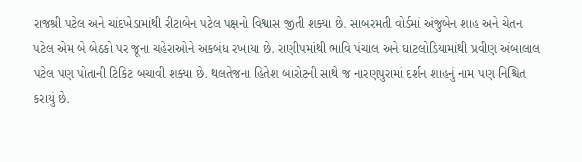રાજશ્રી પટેલ અને ચાંદખેડામાંથી રીટાબેન પટેલ પક્ષનો વિશ્વાસ જીતી શક્યા છે. સાબરમતી વોર્ડમાં અંજુબેન શાહ અને ચેતન પટેલ એમ બે બેઠકો પર જૂના ચહેરાઓને અકબંધ રખાયા છે. રાણીપમાંથી ભાવિ પંચાલ અને ઘાટલોડિયામાંથી પ્રવીણ અંબાલાલ પટેલ પણ પોતાની ટિકિટ બચાવી શક્યા છે. થલતેજના હિતેશ બારોટની સાથે જ નારણપુરામાં દર્શન શાહનું નામ પણ નિશ્ચિત કરાયું છે.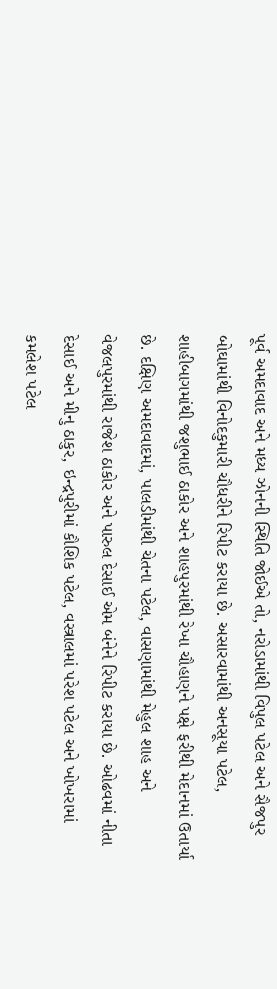પૂર્વ અમદાવાદ અને મધ્ય ઝોનની સ્થિતિ જોઈએ તો, નરોડામાંથી વિપુલ પટેલ અને સૈજપુર બોઘામાંથી વિનોદકુમારી ચૌધરીને રિપીટ કરાયા છે. અસારવામાંથી અનસૂયા પટેલ, શાહીબાગમાંથી જશુભાઈ ઠાકોર અને શાહપુરમાંથી રેખા ચૌહાણને પક્ષે ફરીથી મેદાનમાં ઉતાર્યા છે. દક્ષિણ અમદાવાદમાં, પાલડીમાંથી ચેતના પટેલ, વાસણામાંથી મેહુલ શાહ અને વેજલપુરમાંથી રાજેશ ઠાકોર અને પારુલ દેસાઈ એમ બંનેને રિપીટ કરાયા છે. ઓઢવમાં નીતા દેસાઈ અને મીનુ ઠાકુર, ઇન્દ્રપુરીમાં કૌશિક પટેલ, વસ્ત્રાલમાં પરેશ પટેલ અને ખોખરામાં કમલેશ પટેલ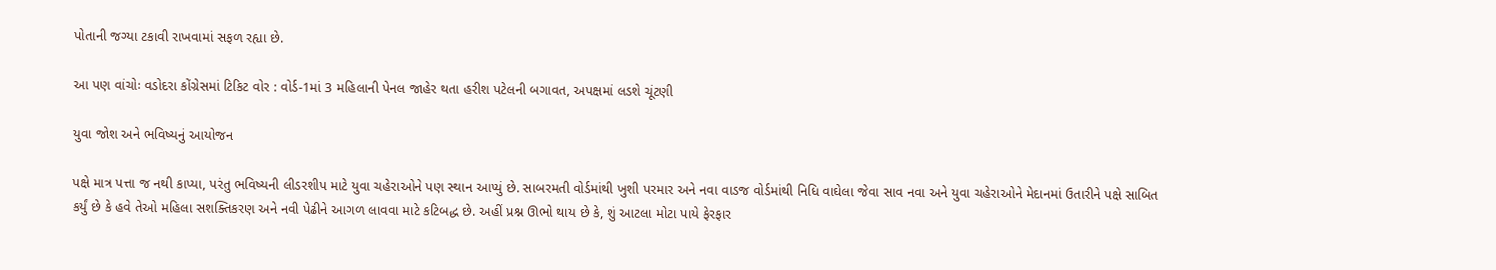પોતાની જગ્યા ટકાવી રાખવામાં સફળ રહ્યા છે.

આ પણ વાંચોઃ વડોદરા કોંગ્રેસમાં ટિકિટ વોર : વોર્ડ-1માં 3 મહિલાની પેનલ જાહેર થતા હરીશ પટેલની બગાવત, અપક્ષમાં લડશે ચૂંટણી

યુવા જોશ અને ભવિષ્યનું આયોજન

પક્ષે માત્ર પત્તા જ નથી કાપ્યા, પરંતુ ભવિષ્યની લીડરશીપ માટે યુવા ચહેરાઓને પણ સ્થાન આપ્યું છે. સાબરમતી વોર્ડમાંથી ખુશી પરમાર અને નવા વાડજ વોર્ડમાંથી નિધિ વાઘેલા જેવા સાવ નવા અને યુવા ચહેરાઓને મેદાનમાં ઉતારીને પક્ષે સાબિત કર્યું છે કે હવે તેઓ મહિલા સશક્તિકરણ અને નવી પેઢીને આગળ લાવવા માટે કટિબદ્ધ છે. અહીં પ્રશ્ન ઊભો થાય છે કે, શું આટલા મોટા પાયે ફેરફાર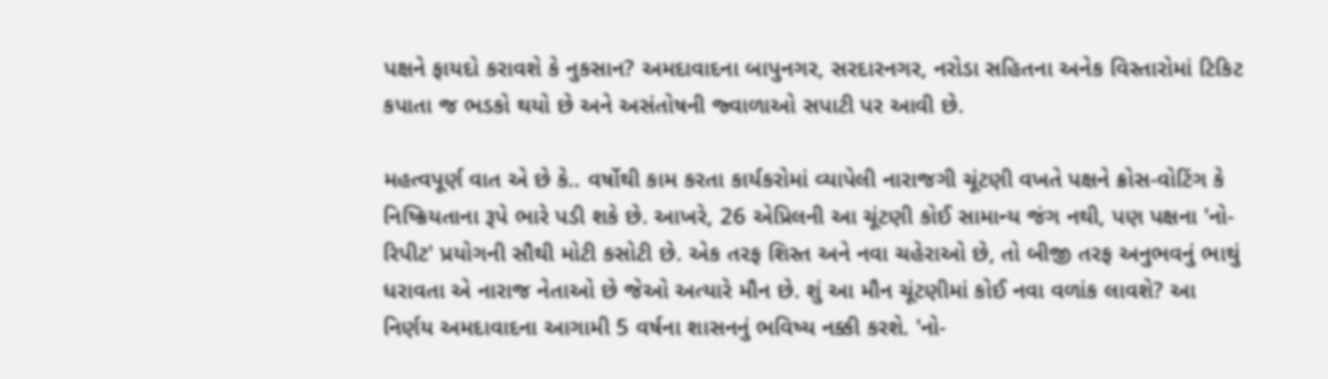પક્ષને ફાયદો કરાવશે કે નુકસાન? અમદાવાદના બાપુનગર, સરદારનગર, નરોડા સહિતના અનેક વિસ્તારોમાં ટિકિટ કપાતા જ ભડકો થયો છે અને અસંતોષની જ્વાળાઓ સપાટી પર આવી છે.

મહત્વપૂર્ણ વાત એ છે કે.. વર્ષોથી કામ કરતા કાર્યકરોમાં વ્યાપેલી નારાજગી ચૂંટણી વખતે પક્ષને ક્રોસ-વોટિંગ કે નિષ્ક્રિયતાના રૂપે ભારે પડી શકે છે. આખરે, 26 એપ્રિલની આ ચૂંટણી કોઈ સામાન્ય જંગ નથી, પણ પક્ષના 'નો-રિપીટ' પ્રયોગની સૌથી મોટી કસોટી છે. એક તરફ શિસ્ત અને નવા ચહેરાઓ છે, તો બીજી તરફ અનુભવનું ભાથું ધરાવતા એ નારાજ નેતાઓ છે જેઓ અત્યારે મૌન છે. શું આ મૌન ચૂંટણીમાં કોઈ નવા વળાંક લાવશે? આ નિર્ણય અમદાવાદના આગામી 5 વર્ષના શાસનનું ભવિષ્ય નક્કી કરશે. 'નો-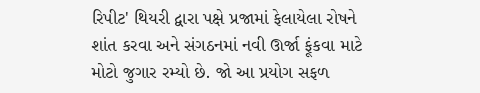રિપીટ' થિયરી દ્વારા પક્ષે પ્રજામાં ફેલાયેલા રોષને શાંત કરવા અને સંગઠનમાં નવી ઊર્જા ફૂંકવા માટે મોટો જુગાર રમ્યો છે. જો આ પ્રયોગ સફળ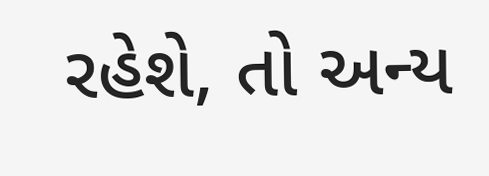રહેશે, તો અન્ય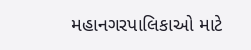મહાનગરપાલિકાઓ માટે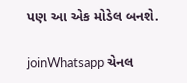પણ આ એક મોડેલ બનશે.

joinWhatsapp ચેનલ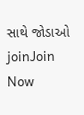સાથે જોડાઓ
joinJoin Now